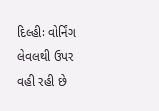દિલ્હીઃ વોર્નિંગ લેવલથી ઉપર વહી રહી છે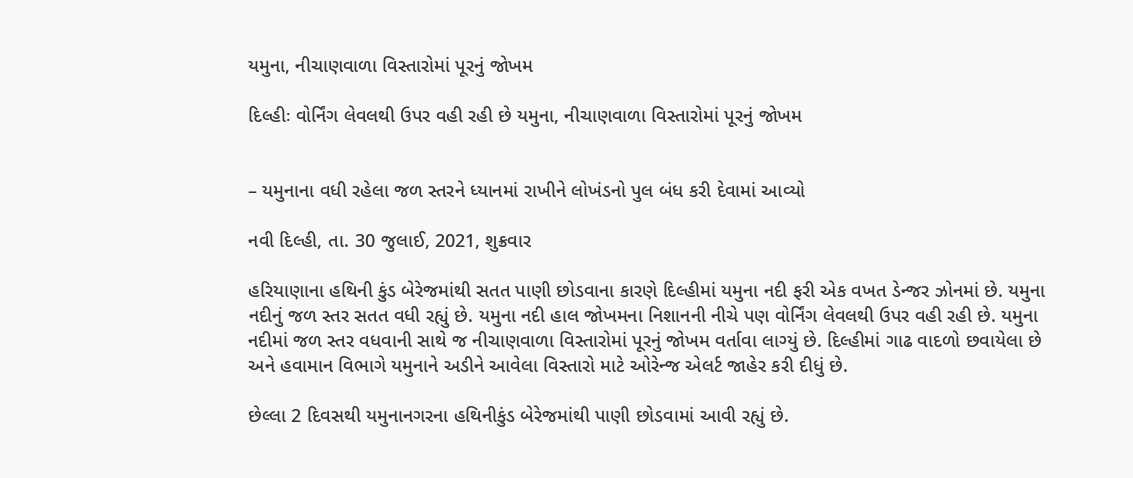યમુના, નીચાણવાળા વિસ્તારોમાં પૂરનું જોખમ

દિલ્હીઃ વોર્નિંગ લેવલથી ઉપર વહી રહી છે યમુના, નીચાણવાળા વિસ્તારોમાં પૂરનું જોખમ


– યમુનાના વધી રહેલા જળ સ્તરને ધ્યાનમાં રાખીને લોખંડનો પુલ બંધ કરી દેવામાં આવ્યો

નવી દિલ્હી, તા. 30 જુલાઈ, 2021, શુક્રવાર

હરિયાણાના હથિની કુંડ બેરેજમાંથી સતત પાણી છોડવાના કારણે દિલ્હીમાં યમુના નદી ફરી એક વખત ડેન્જર ઝોનમાં છે. યમુના નદીનું જળ સ્તર સતત વધી રહ્યું છે. યમુના નદી હાલ જોખમના નિશાનની નીચે પણ વોર્નિંગ લેવલથી ઉપર વહી રહી છે. યમુના નદીમાં જળ સ્તર વધવાની સાથે જ નીચાણવાળા વિસ્તારોમાં પૂરનું જોખમ વર્તાવા લાગ્યું છે. દિલ્હીમાં ગાઢ વાદળો છવાયેલા છે અને હવામાન વિભાગે યમુનાને અડીને આવેલા વિસ્તારો માટે ઓરેન્જ એલર્ટ જાહેર કરી દીધું છે.

છેલ્લા 2 દિવસથી યમુનાનગરના હથિનીકુંડ બેરેજમાંથી પાણી છોડવામાં આવી રહ્યું છે.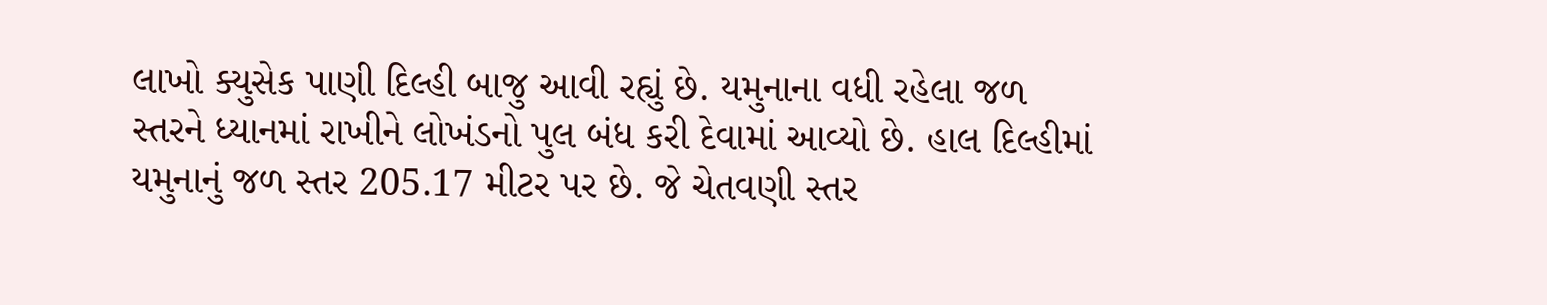લાખો ક્યુસેક પાણી દિલ્હી બાજુ આવી રહ્યું છે. યમુનાના વધી રહેલા જળ સ્તરને ધ્યાનમાં રાખીને લોખંડનો પુલ બંધ કરી દેવામાં આવ્યો છે. હાલ દિલ્હીમાં યમુનાનું જળ સ્તર 205.17 મીટર પર છે. જે ચેતવણી સ્તર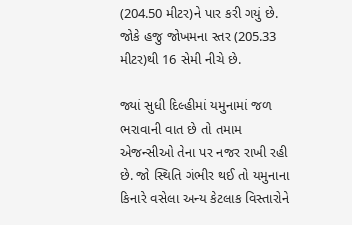(204.50 મીટર)ને પાર કરી ગયું છે. જોકે હજુ જોખમના સ્તર (205.33 મીટર)થી 16 સેમી નીચે છે.

જ્યાં સુધી દિલ્હીમાં યમુનામાં જળ ભરાવાની વાત છે તો તમામ એજન્સીઓ તેના પર નજર રાખી રહી છે. જો સ્થિતિ ગંભીર થઈ તો યમુનાના કિનારે વસેલા અન્ય કેટલાક વિસ્તારોને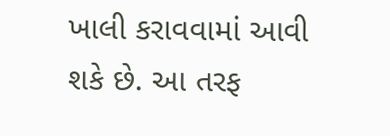ખાલી કરાવવામાં આવી શકે છે. આ તરફ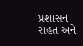પ્રશાસન રાહત અને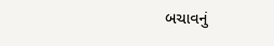બચાવનું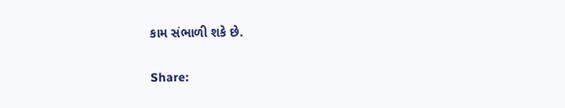કામ સંભાળી શકે છે.

Share: